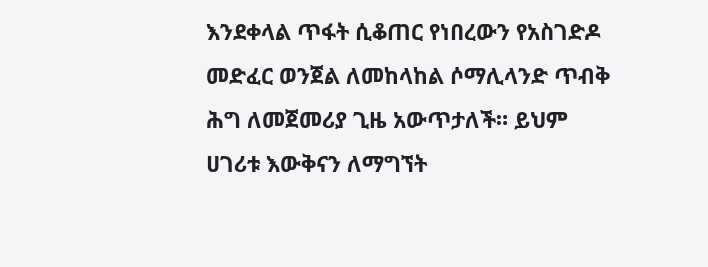እንደቀላል ጥፋት ሲቆጠር የነበረውን የአስገድዶ መድፈር ወንጀል ለመከላከል ሶማሊላንድ ጥብቅ ሕግ ለመጀመሪያ ጊዜ አውጥታለች። ይህም ሀገሪቱ እውቅናን ለማግኘት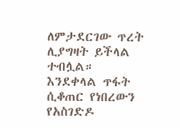ለምታደርገው ጥረት ሊያግዛት ይችላል ተብሏል።
እንደቀላል ጥፋት ሲቆጠር የነበረውን የአስገድዶ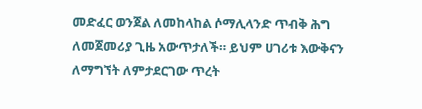መድፈር ወንጀል ለመከላከል ሶማሊላንድ ጥብቅ ሕግ ለመጀመሪያ ጊዜ አውጥታለች። ይህም ሀገሪቱ እውቅናን ለማግኘት ለምታደርገው ጥረት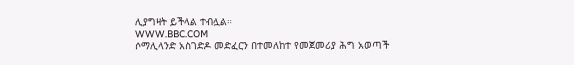ሊያግዛት ይችላል ተብሏል።
WWW.BBC.COM
ሶማሊላንድ አስገድዶ መድፈርን በተመለከተ የመጀመሪያ ሕግ አወጣች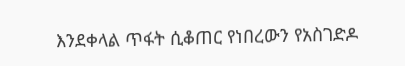እንደቀላል ጥፋት ሲቆጠር የነበረውን የአስገድዶ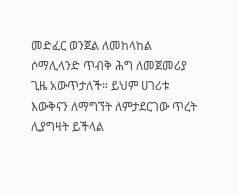መድፈር ወንጀል ለመከላከል ሶማሊላንድ ጥብቅ ሕግ ለመጀመሪያ ጊዜ አውጥታለች። ይህም ሀገሪቱ እውቅናን ለማግኘት ለምታደርገው ጥረት ሊያግዛት ይችላል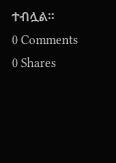ተብሏል።
0 Comments 0 Shares